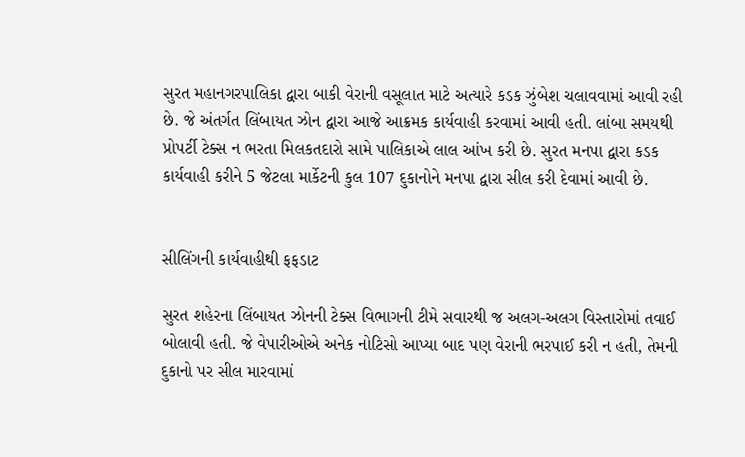સુરત મહાનગરપાલિકા દ્વારા બાકી વેરાની વસૂલાત માટે અત્યારે કડક ઝુંબેશ ચલાવવામાં આવી રહી છે. જે અંતર્ગત લિંબાયત ઝોન દ્વારા આજે આક્રમક કાર્યવાહી કરવામાં આવી હતી. લાંબા સમયથી પ્રોપર્ટી ટેક્સ ન ભરતા મિલકતદારો સામે પાલિકાએ લાલ આંખ કરી છે. સુરત મનપા દ્વારા કડક કાર્યવાહી કરીને 5 જેટલા માર્કેટની કુલ 107 દુકાનોને મનપા દ્વારા સીલ કરી દેવામાં આવી છે.


સીલિંગની કાર્યવાહીથી ફફડાટ

સુરત શહેરના લિંબાયત ઝોનની ટેક્સ વિભાગની ટીમે સવારથી જ અલગ-અલગ વિસ્તારોમાં તવાઈ બોલાવી હતી. જે વેપારીઓએ અનેક નોટિસો આપ્યા બાદ પણ વેરાની ભરપાઈ કરી ન હતી, તેમની દુકાનો પર સીલ મારવામાં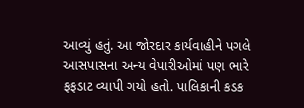આવ્યું હતું. આ જોરદાર કાર્યવાહીને પગલે આસપાસના અન્ય વેપારીઓમાં પણ ભારે ફફડાટ વ્યાપી ગયો હતો. પાલિકાની કડક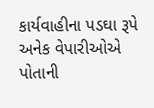કાર્યવાહીના પડઘા રૂપે અનેક વેપારીઓએ પોતાની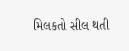મિલકતો સીલ થતી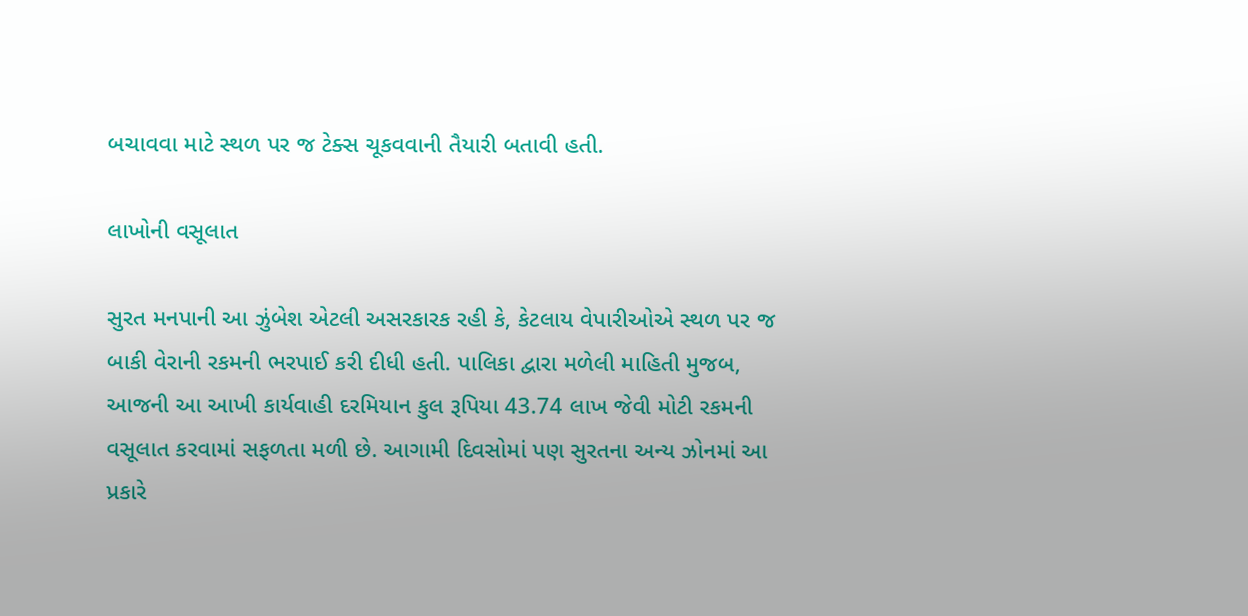બચાવવા માટે સ્થળ પર જ ટેક્સ ચૂકવવાની તૈયારી બતાવી હતી.

લાખોની વસૂલાત

સુરત મનપાની આ ઝુંબેશ એટલી અસરકારક રહી કે, કેટલાય વેપારીઓએ સ્થળ પર જ બાકી વેરાની રકમની ભરપાઈ કરી દીધી હતી. પાલિકા દ્વારા મળેલી માહિતી મુજબ, આજની આ આખી કાર્યવાહી દરમિયાન કુલ રૂપિયા 43.74 લાખ જેવી મોટી રકમની વસૂલાત કરવામાં સફળતા મળી છે. આગામી દિવસોમાં પણ સુરતના અન્ય ઝોનમાં આ પ્રકારે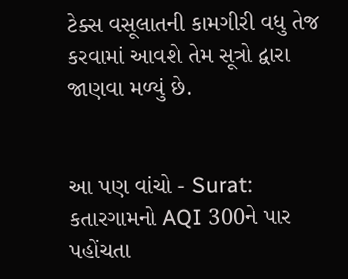ટેક્સ વસૂલાતની કામગીરી વધુ તેજ કરવામાં આવશે તેમ સૂત્રો દ્વારા જાણવા મળ્યું છે.


આ પણ વાંચો - Surat: કતારગામનો AQI 300ને પાર પહોંચતા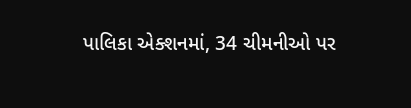પાલિકા એક્શનમાં, 34 ચીમનીઓ પર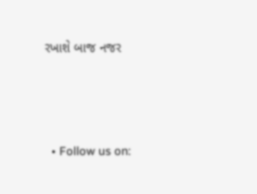રખાશે બાજ નજર



  • Follow us on: